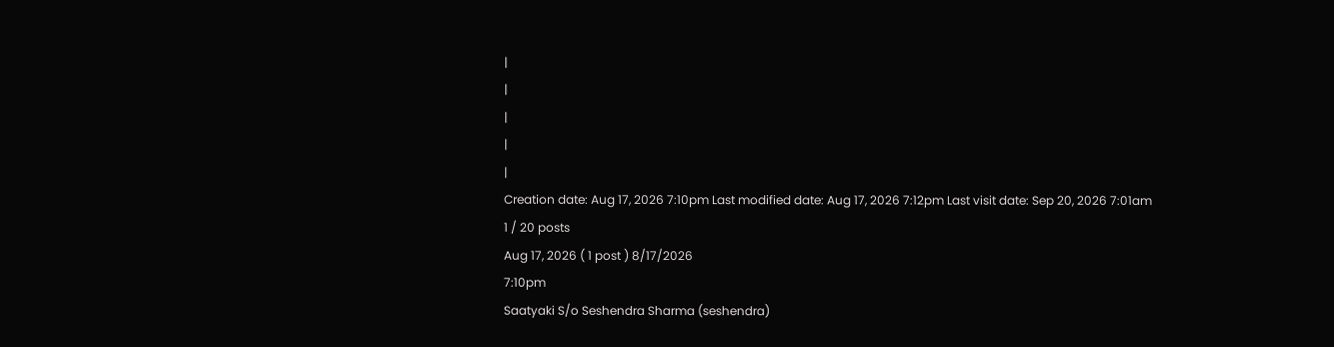|
|
|
|
|
Creation date: Aug 17, 2026 7:10pm Last modified date: Aug 17, 2026 7:12pm Last visit date: Sep 20, 2026 7:01am
1 / 20 posts
Aug 17, 2026 ( 1 post ) 8/17/2026
7:10pm
Saatyaki S/o Seshendra Sharma (seshendra)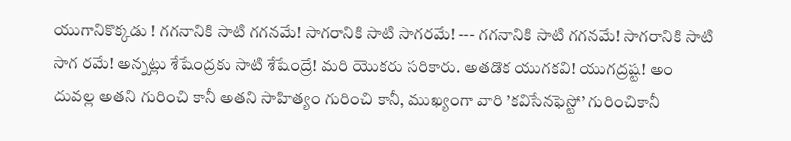యుగానికొక్కడు ! గగనానికి సాటి గగనమే! సాగరానికి సాటి సాగరమే! --- గగనానికి సాటి గగనమే! సాగరానికి సాటి సాగ రమే! అన్నట్లు శేషేంద్రకు సాటి శేషేంద్రే! మరి యొకరు సరికారు. అతడొక యుగకవి! యుగద్రష్ట! అం దువల్ల అతని గురించి కానీ అతని సాహిత్యం గురించి కానీ, ముఖ్యంగా వారి ’కవిసేనఫెస్టో’ గురించికానీ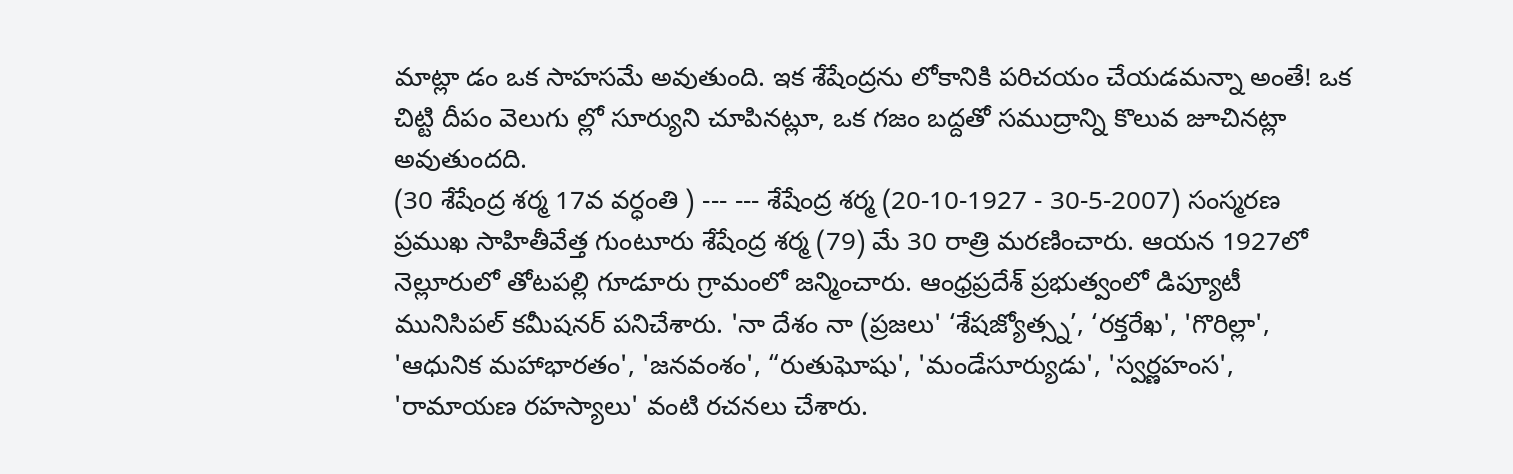మాట్లా డం ఒక సాహసమే అవుతుంది. ఇక శేషేంద్రను లోకానికి పరిచయం చేయడమన్నా అంతే! ఒక చిట్టి దీపం వెలుగు ల్లో సూర్యుని చూపినట్లూ, ఒక గజం బద్దతో సముద్రాన్ని కొలువ జూచినట్లా అవుతుందది.
(30 శేషేంద్ర శర్మ 17వ వర్ధంతి ) --- --- శేషేంద్ర శర్మ (20-10-1927 - 30-5-2007) సంస్మరణ ప్రముఖ సాహితీవేత్త గుంటూరు శేషేంద్ర శర్మ (79) మే 30 రాత్రి మరణించారు. ఆయన 1927లో నెల్లూరులో తోటపల్లి గూడూరు గ్రామంలో జన్మించారు. ఆంధ్రప్రదేశ్ ప్రభుత్వంలో డిప్యూటీ మునిసిపల్ కమీషనర్ పనిచేశారు. 'నా దేశం నా (ప్రజలు' ‘శేషజ్యోత్స్న’, ‘రక్తరేఖ', 'గొరిల్లా', 'ఆధునిక మహాభారతం', 'జనవంశం', “రుతుఘోషు', 'మండేసూర్యుడు', 'స్వర్ణహంస', 'రామాయణ రహస్యాలు' వంటి రచనలు చేశారు.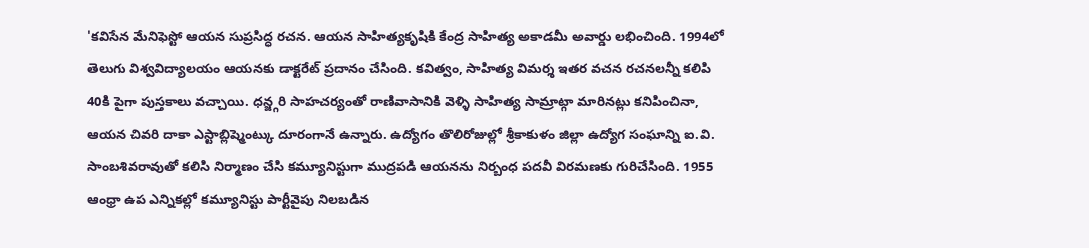'కవిసేన మేనిఫెస్టో ఆయన సుప్రసిద్ధ రచన. ఆయన సాహిత్యకృషికి కేంద్ర సాహిత్య అకాడమీ అవార్డు లభించింది. 1994లో తెలుగు విశ్వవిద్యాలయం ఆయనకు డాక్టరేట్ ప్రదానం చేసింది. కవిత్వం, సాహిత్య విమర్శ ఇతర వచన రచనలన్నీ కలిపి 40కి పైగా పుస్తకాలు వచ్చాయి. ధన్జ్గరి సాహచర్యంతో రాణివాసానికి వెళ్ళి సాహిత్య సామ్రాట్గా మారినట్లు కనిపించినా, ఆయన చివరి దాకా ఎస్టాబ్లిష్మెంట్కు దూరంగానే ఉన్నారు. ఉద్యోగం తొలిరోజుల్లో శ్రీకాకుళం జిల్లా ఉద్యోగ సంఘాన్ని ఐ.వి. సాంబశివరావుతో కలిసి నిర్మాణం చేసి కమ్యూనిస్టుగా ముద్రపడి ఆయనను నిర్బంధ పదవీ విరమణకు గురిచేసింది. 1955 ఆంధ్రా ఉప ఎన్నికల్లో కమ్యూనిస్టు పార్టీవైపు నిలబడిన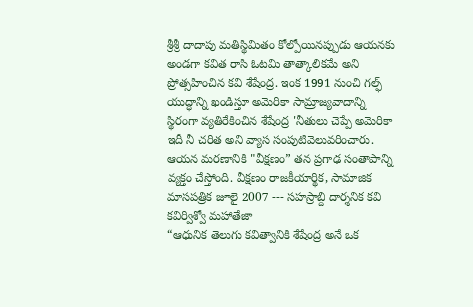శ్రీశ్రీ దాదాపు మతిస్థిమితం కోల్పోయినప్పుడు ఆయనకు అండగా కవిత రాసి ఓటమి తాత్కాలికమే అని ప్రోత్సహించిన కవి శేషేంద్ర. ఇంక 1991 నుంచి గల్ఫ్ యుద్ధాన్ని ఖండిస్తూ అమెరికా సామ్రాజ్యవాదాన్ని స్థిరంగా వ్యతిరేకించిన శేషేంద్ర 'నీతులు చెప్పే అమెరికా ఇదీ నీ చరిత అని వ్యాస సంపుటివెలువరించారు. ఆయన మరణానికి "వీక్షణం” తన ప్రగాఢ సంతాపాన్ని వ్యక్తం చేస్తోంది. వీక్షణం రాజకీయార్థిక, సామాజిక మాసపత్రిక జూలై 2007 --- సహస్రాబ్ది దార్శనిక కవి కవిర్విశ్వో మహాతేజా
“ఆధునిక తెలుగు కవిత్వానికి శేషేంద్ర అనే ఒక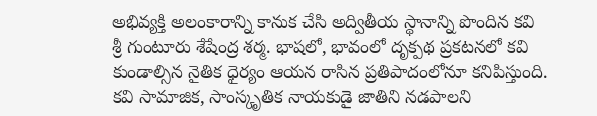అభివ్యక్తి అలంకారాన్ని కానుక చేసి అద్వితీయ స్థానాన్ని పొందిన కవి శ్రీ గుంటూరు శేషేంద్ర శర్మ. భాషలో, భావంలో దృక్పథ ప్రకటనలో కవి కుండాల్సిన నైతిక ధైర్యం ఆయన రాసిన ప్రతిపాదంలోనూ కనిపిస్తుంది. కవి సామాజిక, సాంస్కృతిక నాయకుడై జాతిని నడపాలని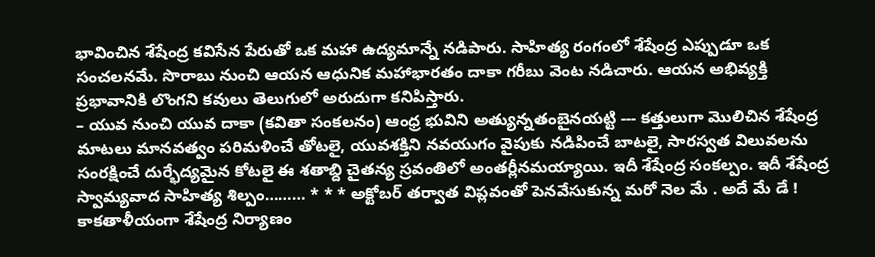భావించిన శేషేంద్ర కవిసేన పేరుతో ఒక మహా ఉద్యమాన్నే నడిపారు. సాహిత్య రంగంలో శేషేంద్ర ఎప్పుడూ ఒక సంచలనమే. సొరాబు నుంచి ఆయన ఆధునిక మహాభారతం దాకా గరీబు వెంట నడిచారు. ఆయన అభివ్యక్తి ప్రభావానికి లొంగని కవులు తెలుగులో అరుదుగా కనిపిస్తారు.
– యువ నుంచి యువ దాకా (కవితా సంకలనం) ఆంధ్ర భువిని అత్యున్నతంబైనయట్టి --- కత్తులుగా మొలిచిన శేషేంద్ర మాటలు మానవత్వం పరిమళించే తోటలై, యువశక్తిని నవయుగం వైపుకు నడిపించే బాటలై, సారస్వత విలువలను సంరక్షించే దుర్భేద్యమైన కోటలై ఈ శతాబ్ది చైతన్య స్రవంతిలో అంతర్లీనమయ్యాయి. ఇదీ శేషేంద్ర సంకల్పం. ఇదీ శేషేంద్ర స్వామ్యవాద సాహిత్య శిల్పం……… * * * అక్టోబర్ తర్వాత విప్లవంతో పెనవేసుకున్న మరో నెల మే . అదే మే డే ! కాకతాళీయంగా శేషేంద్ర నిర్యాణం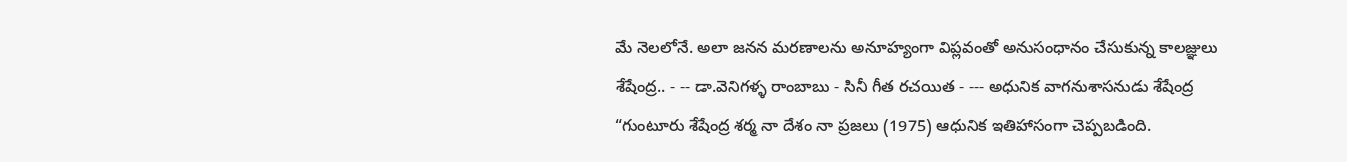మే నెలలోనే. అలా జనన మరణాలను అనూహ్యంగా విప్లవంతో అనుసంధానం చేసుకున్న కాలజ్ఞులు శేషేంద్ర.. - -- డా.వెనిగళ్ళ రాంబాబు - సినీ గీత రచయిత - --- అధునిక వాగనుశాసనుడు శేషేంద్ర “గుంటూరు శేషేంద్ర శర్మ నా దేశం నా ప్రజలు (1975) ఆధునిక ఇతిహాసంగా చెప్పబడింది.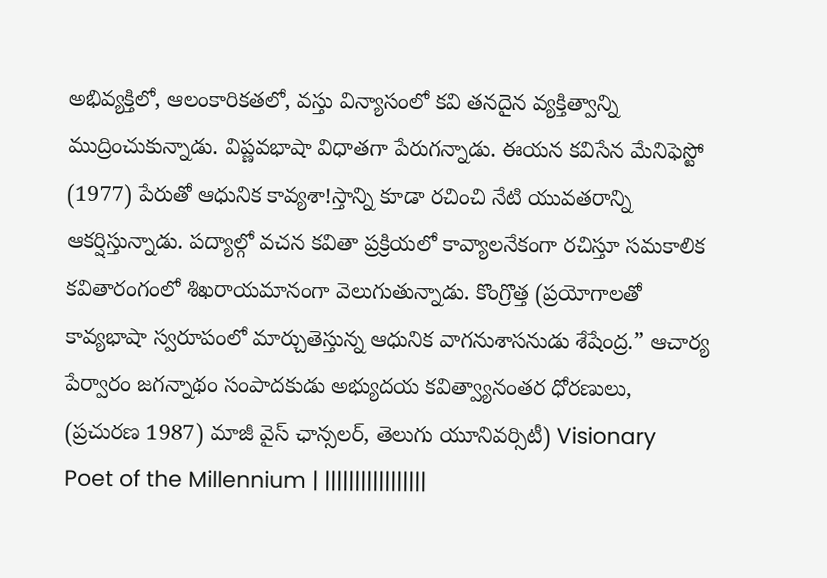అభివ్యక్తిలో, ఆలంకారికతలో, వస్తు విన్యాసంలో కవి తనదైన వ్యక్తిత్వాన్ని ముద్రించుకున్నాడు. విప్ణవభాషా విధాతగా పేరుగన్నాడు. ఈయన కవిసేన మేనిఫెస్టో (1977) పేరుతో ఆధునిక కావ్యశా!స్తాన్ని కూడా రచించి నేటి యువతరాన్ని ఆకర్షిస్తున్నాడు. పద్యాల్గో వచన కవితా ప్రక్రియలో కావ్యాలనేకంగా రచిస్తూ సమకాలిక కవితారంగంలో శిఖరాయమానంగా వెలుగుతున్నాడు. కొంగ్రొత్త (ప్రయోగాలతో కావ్యభాషా స్వరూపంలో మార్చుతెస్తున్న ఆధునిక వాగనుశాసనుడు శేషేంద్ర.” ఆచార్య పేర్వారం జగన్నాథం సంపాదకుడు అభ్యుదయ కవిత్వ్యానంతర ధోరణులు, (ప్రచురణ 1987) మాజీ వైస్ ఛాన్సలర్, తెలుగు యూనివర్సిటీ) Visionary Poet of the Millennium | |||||||||||||||||